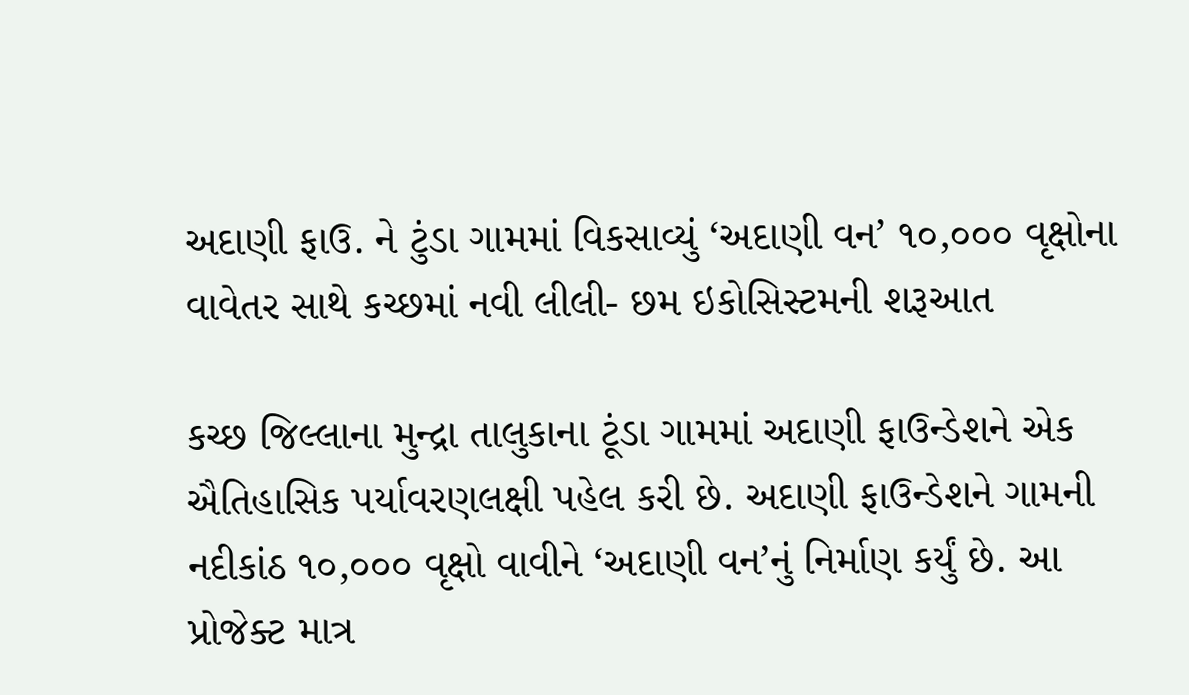અદાણી ફાઉ. ને ટુંડા ગામમાં વિકસાવ્યું ‘અદાણી વન’ ૧૦,૦૦૦ વૃક્ષોના વાવેતર સાથે કચ્છમાં નવી લીલી- છમ ઇકોસિસ્ટમની શરૂઆત

કચ્છ જિલ્લાના મુન્દ્રા તાલુકાના ટૂંડા ગામમાં અદાણી ફાઉન્ડેશને એક ઐતિહાસિક પર્યાવરણલક્ષી પહેલ કરી છે. અદાણી ફાઉન્ડેશને ગામની નદીકાંઠ ૧૦,૦૦૦ વૃક્ષો વાવીને ‘અદાણી વન’નું નિર્માણ કર્યું છે. આ પ્રોજેક્ટ માત્ર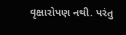વૃક્ષારોપણ નથી. પરંતુ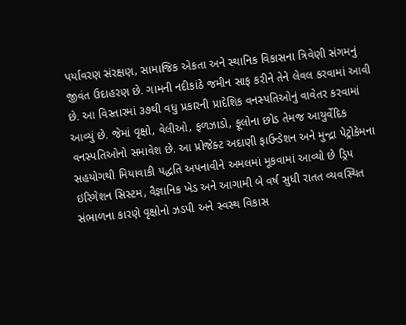પર્યાવરણ સંરક્ષણ, સામાજિક એકતા અને સ્થાનિક વિકાસના ત્રિવેણી સંગમનું જીવંત ઉદાહરણ છે. ગામની નદીકાંઠે જમીન સાફ કરીને તેને લેવલ કરવામાં આવી છે. આ વિસ્તારમાં ૩૭થી વધુ પ્રકારની પ્રાદેશિક વનસ્પતિઓનું વાવેતર કરવામાં આવ્યું છે. જેમાં વૃક્ષો, વેલીઓ, ફળઝાડો, ફૂલોના છોડ તેમજ આયુર્વેદિક વનસ્પતિઓનો સમાવેશ છે. આ પ્રોજેક્ટ અદાણી ફાઉન્ડેશન અને મુન્દ્રા પેટ્રોકેમના સહયોગથી મિયાવાકી પદ્ધતિ અપનાવીને અમલમાં મૂકવામાં આવ્યો છે ડ્રિપ ઇરિગેશન સિસ્ટમ, વૈજ્ઞાનિક ખેડ અને આગામી બે વર્ષ સુધી રાતત વ્યવસ્થિત સંભાળના કારણે વૃક્ષોનો ઝડપી અને સ્વસ્થ વિકાસ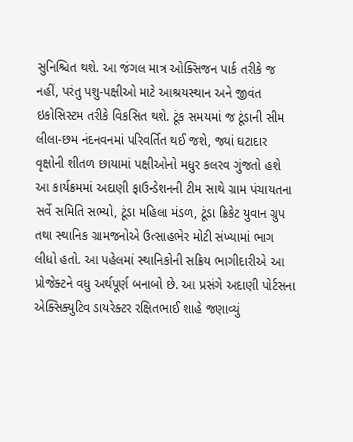સુનિશ્ચિત થશે. આ જંગલ માત્ર ઓક્સિજન પાર્ક તરીકે જ નહીં, પરંતુ પશુ-પક્ષીઓ માટે આશ્રયસ્થાન અને જીવંત ઇકોસિસ્ટમ તરીકે વિકસિત થશે. ટૂંક સમયમાં જ ટૂંડાની સીમ લીલા-છમ નંદનવનમાં પરિવર્તિત થઈ જશે, જ્યાં ઘટાદાર વૃક્ષોની શીતળ છાયામાં પક્ષીઓનો મધુર કલરવ ગુંજતો હશે આ કાર્યક્રમમાં અદાણી ફાઉન્ડેશનની ટીમ સાથે ગ્રામ પંચાયતના સર્વે સમિતિ સભ્યો, ટૂંડા મહિલા મંડળ, ટૂંડા ક્રિકેટ યુવાન ગ્રુપ તથા સ્થાનિક ગ્રામજનોએ ઉત્સાહભેર મોટી સંખ્યામાં ભાગ લીધો હતો. આ પહેલમાં સ્થાનિકોની સક્રિય ભાગીદારીએ આ પ્રોજેક્ટને વધુ અર્થપૂર્ણ બનાબો છે. આ પ્રસંગે અદાણી પોર્ટસના એક્સિક્યુટિવ ડાયરેક્ટર રક્ષિતભાઈ શાહે જણાવ્યું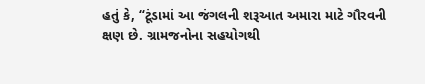હતું કે, “ટૂંડામાં આ જંગલની શરૂઆત અમારા માટે ગૌરવની ક્ષણ છે. ગ્રામજનોના સહયોગથી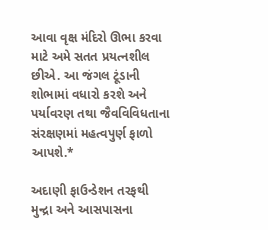આવા વૃક્ષ મંદિરો ઊભા કરવા માટે અમે સતત પ્રયત્નશીલ છીએ. આ જંગલ ટૂંડાની શોભામાં વધારો કરશે અને પર્યાવરણ તથા જૈવવિવિધતાના સંરક્ષણમાં મહત્વપુર્ણ ફાળો આપશે.*

અદાણી ફાઉન્ડેશન તરફથી મુન્દ્રા અને આસપાસના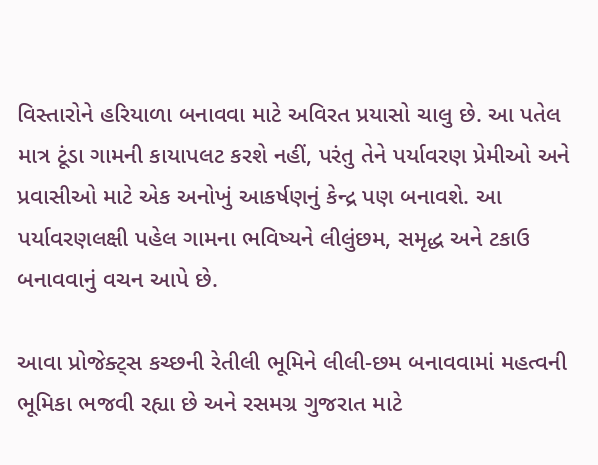વિસ્તારોને હરિયાળા બનાવવા માટે અવિરત પ્રયાસો ચાલુ છે. આ પતેલ માત્ર ટૂંડા ગામની કાયાપલટ કરશે નહીં, પરંતુ તેને પર્યાવરણ પ્રેમીઓ અને પ્રવાસીઓ માટે એક અનોખું આકર્ષણનું કેન્દ્ર પણ બનાવશે. આ પર્યાવરણલક્ષી પહેલ ગામના ભવિષ્યને લીલુંછમ, સમૃદ્ધ અને ટકાઉ બનાવવાનું વચન આપે છે.

આવા પ્રોજેક્ટ્સ કચ્છની રેતીલી ભૂમિને લીલી-છમ બનાવવામાં મહત્વની ભૂમિકા ભજવી રહ્યા છે અને રસમગ્ર ગુજરાત માટે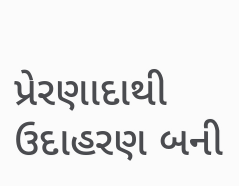પ્રેરણાદાથી ઉદાહરણ બની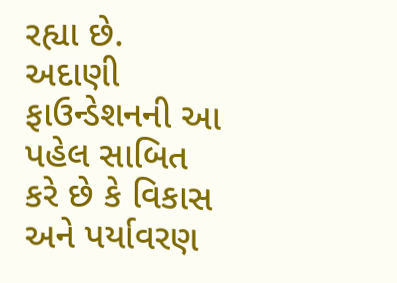રહ્યા છે. અદાણી ફાઉન્ડેશનની આ પહેલ સાબિત કરે છે કે વિકાસ અને પર્યાવરણ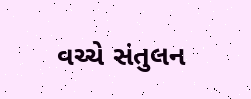વચ્ચે સંતુલન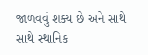જાળવવું શક્ય છે અને સાથે સાથે સ્થાનિક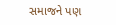સમાજને પણ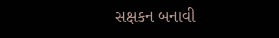સક્ષકન બનાવી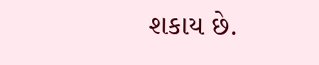શકાય છે.